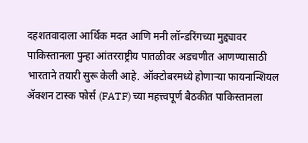दहशतवादाला आर्थिक मदत आणि मनी लॉन्डरिंगच्या मुद्द्यावर पाकिस्तानला पुन्हा आंतरराष्ट्रीय पातळीवर अडचणीत आणण्यासाठी भारताने तयारी सुरू केली आहे. ऑक्टोबरमध्ये होणाऱ्या फायनान्शियल ॲक्शन टास्क फोर्स (FATF) च्या महत्त्वपूर्ण बैठकीत पाकिस्तानला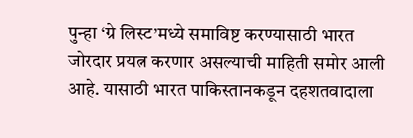पुन्हा ‘ग्रे लिस्ट’मध्ये समाविष्ट करण्यासाठी भारत जोरदार प्रयत्न करणार असल्याची माहिती समोर आली आहे. यासाठी भारत पाकिस्तानकडून दहशतवादाला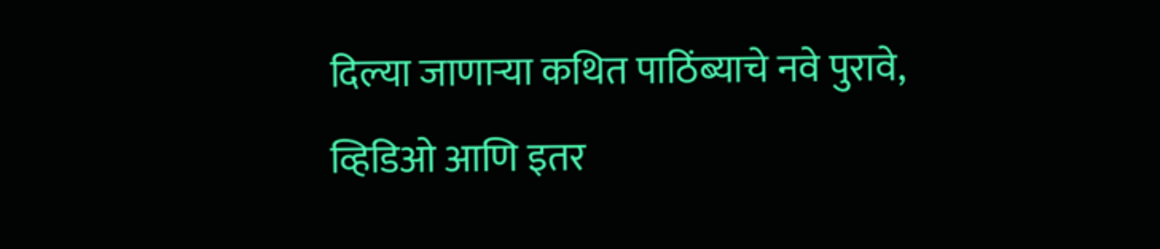दिल्या जाणाऱ्या कथित पाठिंब्याचे नवे पुरावे, व्हिडिओ आणि इतर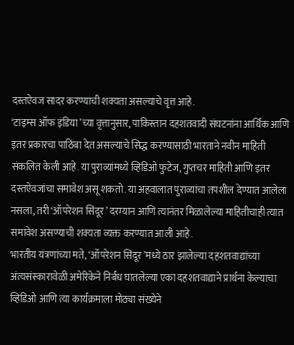दस्तऐवज सादर करण्याची शक्यता असल्याचे वृत्त आहे.
‘टाइम्स ऑफ इंडिया’च्या वृत्तानुसार, पाकिस्तान दहशतवादी संघटनांना आर्थिक आणि इतर प्रकारचा पाठिंबा देत असल्याचे सिद्ध करण्यासाठी भारताने नवीन माहिती संकलित केली आहे. या पुराव्यांमध्ये व्हिडिओ फुटेज, गुप्तचर माहिती आणि इतर दस्तऐवजांचा समावेश असू शकतो. या अहवालात पुराव्यांचा तपशील देण्यात आलेला नसला, तरी ‘ऑपरेशन सिंदूर’ दरम्यान आणि त्यानंतर मिळालेल्या माहितीचाही त्यात समावेश असण्याची शक्यता व्यक्त करण्यात आली आहे.
भारतीय यंत्रणांच्या मते, ‘ऑपरेशन सिंदूर’मध्ये ठार झालेल्या दहशतवाद्यांच्या अंत्यसंस्कारावेळी अमेरिकेने निर्बंध घातलेल्या एका दहशतवाद्याने प्रार्थना केल्याचा व्हिडिओ आणि त्या कार्यक्रमाला मोठ्या संख्येने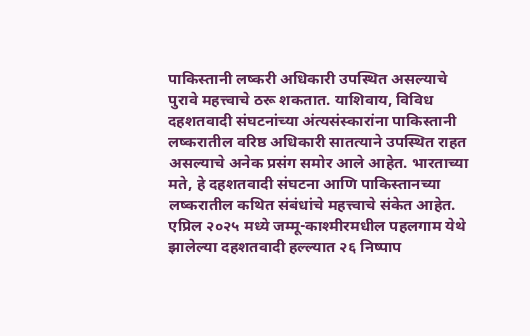पाकिस्तानी लष्करी अधिकारी उपस्थित असल्याचे पुरावे महत्त्वाचे ठरू शकतात. याशिवाय, विविध दहशतवादी संघटनांच्या अंत्यसंस्कारांना पाकिस्तानी लष्करातील वरिष्ठ अधिकारी सातत्याने उपस्थित राहत असल्याचे अनेक प्रसंग समोर आले आहेत. भारताच्या मते, हे दहशतवादी संघटना आणि पाकिस्तानच्या लष्करातील कथित संबंधांचे महत्त्वाचे संकेत आहेत.
एप्रिल २०२५ मध्ये जम्मू-काश्मीरमधील पहलगाम येथे झालेल्या दहशतवादी हल्ल्यात २६ निष्पाप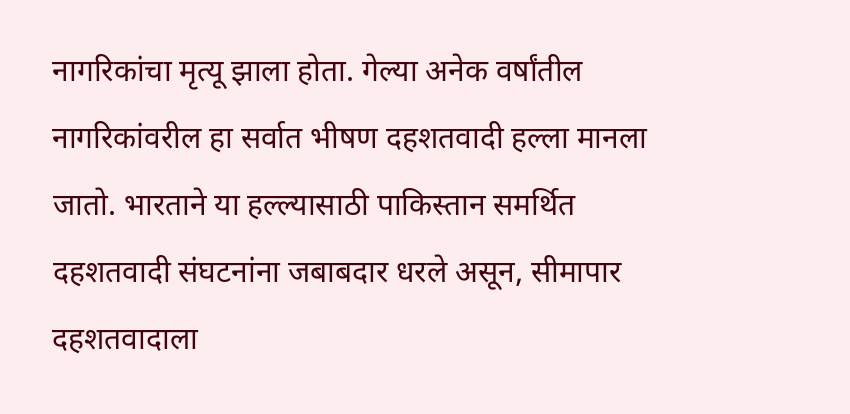नागरिकांचा मृत्यू झाला होता. गेल्या अनेक वर्षांतील नागरिकांवरील हा सर्वात भीषण दहशतवादी हल्ला मानला जातो. भारताने या हल्ल्यासाठी पाकिस्तान समर्थित दहशतवादी संघटनांना जबाबदार धरले असून, सीमापार दहशतवादाला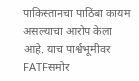पाकिस्तानचा पाठिंबा कायम असल्याचा आरोप केला आहे. याच पार्श्वभूमीवर FATFसमोर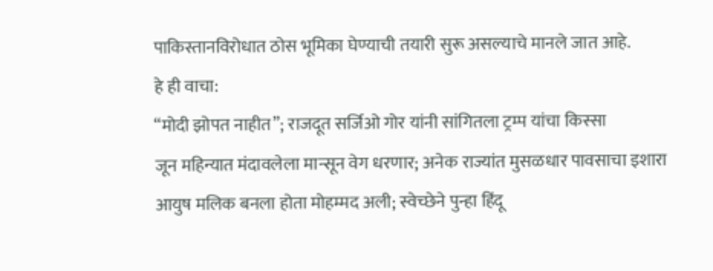पाकिस्तानविरोधात ठोस भूमिका घेण्याची तयारी सुरू असल्याचे मानले जात आहे.
हे ही वाचा:
“मोदी झोपत नाहीत”; राजदूत सर्जिओ गोर यांनी सांगितला ट्रम्प यांचा किस्सा
जून महिन्यात मंदावलेला मान्सून वेग धरणार; अनेक राज्यांत मुसळधार पावसाचा इशारा
आयुष मलिक बनला होता मोहम्मद अली; स्वेच्छेने पुन्हा हिंदू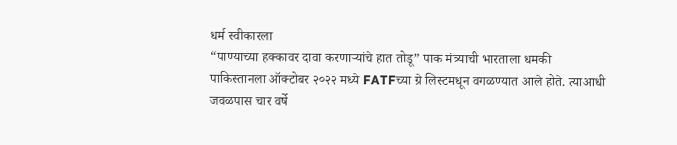धर्म स्वीकारला
“पाण्याच्या हक्कावर दावा करणाऱ्यांचे हात तोडू” पाक मंत्र्याची भारताला धमकी
पाकिस्तानला ऑक्टोबर २०२२ मध्ये FATFच्या ग्रे लिस्टमधून वगळण्यात आले होते. त्याआधी जवळपास चार वर्षे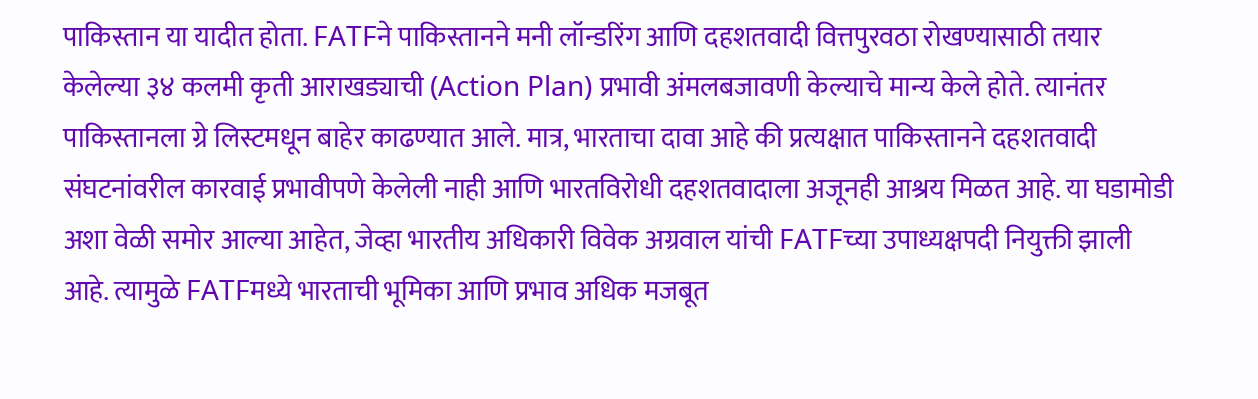पाकिस्तान या यादीत होता. FATFने पाकिस्तानने मनी लॉन्डरिंग आणि दहशतवादी वित्तपुरवठा रोखण्यासाठी तयार केलेल्या ३४ कलमी कृती आराखड्याची (Action Plan) प्रभावी अंमलबजावणी केल्याचे मान्य केले होते. त्यानंतर पाकिस्तानला ग्रे लिस्टमधून बाहेर काढण्यात आले. मात्र, भारताचा दावा आहे की प्रत्यक्षात पाकिस्तानने दहशतवादी संघटनांवरील कारवाई प्रभावीपणे केलेली नाही आणि भारतविरोधी दहशतवादाला अजूनही आश्रय मिळत आहे. या घडामोडी अशा वेळी समोर आल्या आहेत, जेव्हा भारतीय अधिकारी विवेक अग्रवाल यांची FATFच्या उपाध्यक्षपदी नियुक्ती झाली आहे. त्यामुळे FATFमध्ये भारताची भूमिका आणि प्रभाव अधिक मजबूत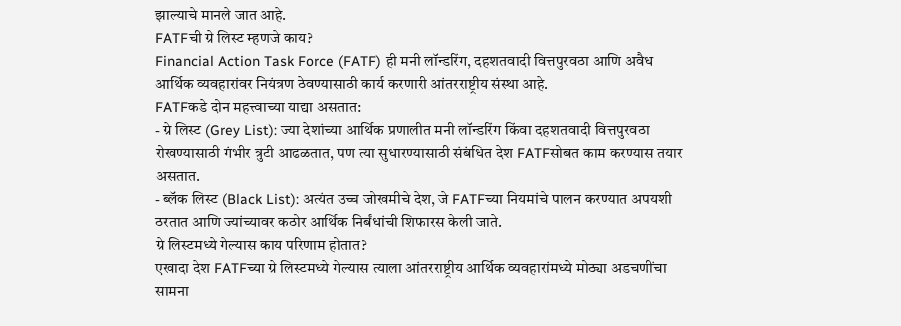झाल्याचे मानले जात आहे.
FATFची ग्रे लिस्ट म्हणजे काय?
Financial Action Task Force (FATF) ही मनी लॉन्डरिंग, दहशतवादी वित्तपुरवठा आणि अवैध आर्थिक व्यवहारांवर नियंत्रण ठेवण्यासाठी कार्य करणारी आंतरराष्ट्रीय संस्था आहे.
FATFकडे दोन महत्त्वाच्या याद्या असतात:
- ग्रे लिस्ट (Grey List): ज्या देशांच्या आर्थिक प्रणालीत मनी लॉन्डरिंग किंवा दहशतवादी वित्तपुरवठा रोखण्यासाठी गंभीर त्रुटी आढळतात, पण त्या सुधारण्यासाठी संबंधित देश FATFसोबत काम करण्यास तयार असतात.
- ब्लॅक लिस्ट (Black List): अत्यंत उच्च जोखमीचे देश, जे FATFच्या नियमांचे पालन करण्यात अपयशी ठरतात आणि ज्यांच्यावर कठोर आर्थिक निर्बंधांची शिफारस केली जाते.
ग्रे लिस्टमध्ये गेल्यास काय परिणाम होतात?
एखादा देश FATFच्या ग्रे लिस्टमध्ये गेल्यास त्याला आंतरराष्ट्रीय आर्थिक व्यवहारांमध्ये मोठ्या अडचणींचा सामना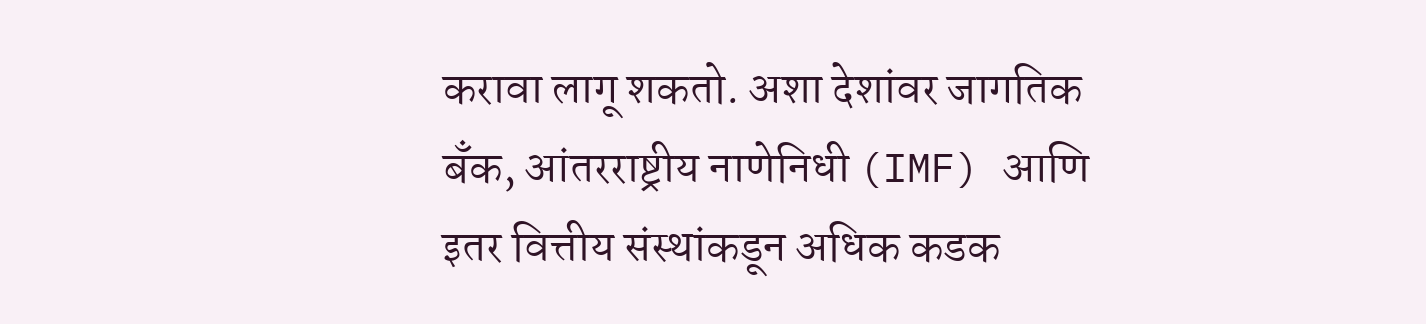करावा लागू शकतो. अशा देशांवर जागतिक बँक, आंतरराष्ट्रीय नाणेनिधी (IMF) आणि इतर वित्तीय संस्थांकडून अधिक कडक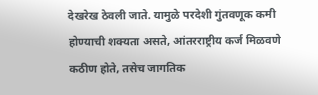देखरेख ठेवली जाते. यामुळे परदेशी गुंतवणूक कमी होण्याची शक्यता असते, आंतरराष्ट्रीय कर्ज मिळवणे कठीण होते, तसेच जागतिक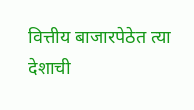वित्तीय बाजारपेठेत त्या देशाची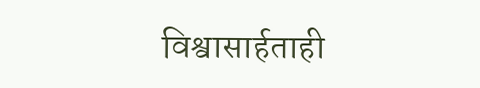विश्वासार्हताही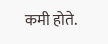कमी होते.